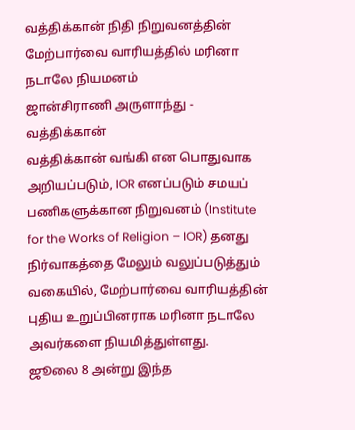வத்திக்கான் நிதி நிறுவனத்தின் மேற்பார்வை வாரியத்தில் மரினா நடாலே நியமனம்
ஜான்சிராணி அருளாந்து - வத்திக்கான்
வத்திக்கான் வங்கி என பொதுவாக அறியப்படும், IOR எனப்படும் சமயப் பணிகளுக்கான நிறுவனம் (Institute for the Works of Religion – IOR) தனது நிர்வாகத்தை மேலும் வலுப்படுத்தும் வகையில், மேற்பார்வை வாரியத்தின் புதிய உறுப்பினராக மரினா நடாலே அவர்களை நியமித்துள்ளது.
ஜூலை 8 அன்று இந்த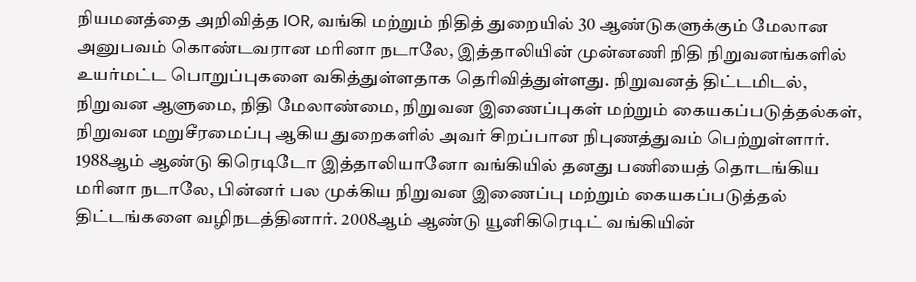நியமனத்தை அறிவித்த IOR, வங்கி மற்றும் நிதித் துறையில் 30 ஆண்டுகளுக்கும் மேலான அனுபவம் கொண்டவரான மரினா நடாலே, இத்தாலியின் முன்னணி நிதி நிறுவனங்களில் உயர்மட்ட பொறுப்புகளை வகித்துள்ளதாக தெரிவித்துள்ளது. நிறுவனத் திட்டமிடல், நிறுவன ஆளுமை, நிதி மேலாண்மை, நிறுவன இணைப்புகள் மற்றும் கையகப்படுத்தல்கள், நிறுவன மறுசீரமைப்பு ஆகிய துறைகளில் அவர் சிறப்பான நிபுணத்துவம் பெற்றுள்ளார்.
1988ஆம் ஆண்டு கிரெடிடோ இத்தாலியானோ வங்கியில் தனது பணியைத் தொடங்கிய மரினா நடாலே, பின்னர் பல முக்கிய நிறுவன இணைப்பு மற்றும் கையகப்படுத்தல் திட்டங்களை வழிநடத்தினார். 2008ஆம் ஆண்டு யூனிகிரெடிட் வங்கியின்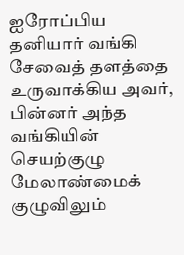ஐரோப்பிய தனியார் வங்கி சேவைத் தளத்தை உருவாக்கிய அவர், பின்னர் அந்த வங்கியின் செயற்குழு மேலாண்மைக் குழுவிலும்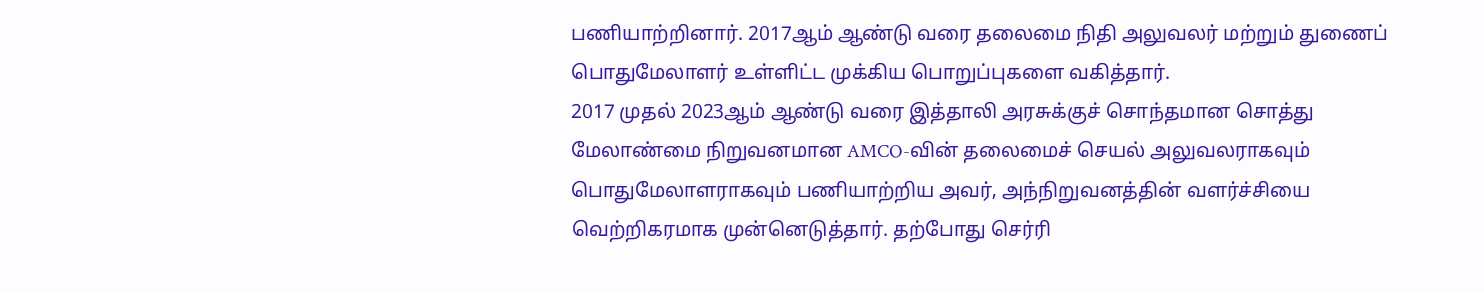பணியாற்றினார். 2017ஆம் ஆண்டு வரை தலைமை நிதி அலுவலர் மற்றும் துணைப் பொதுமேலாளர் உள்ளிட்ட முக்கிய பொறுப்புகளை வகித்தார்.
2017 முதல் 2023ஆம் ஆண்டு வரை இத்தாலி அரசுக்குச் சொந்தமான சொத்து மேலாண்மை நிறுவனமான AMCO-வின் தலைமைச் செயல் அலுவலராகவும் பொதுமேலாளராகவும் பணியாற்றிய அவர், அந்நிறுவனத்தின் வளர்ச்சியை வெற்றிகரமாக முன்னெடுத்தார். தற்போது செர்ரி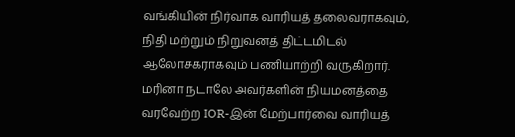வங்கியின் நிர்வாக வாரியத் தலைவராகவும், நிதி மற்றும் நிறுவனத் திட்டமிடல் ஆலோசகராகவும் பணியாற்றி வருகிறார்.
மரினா நடாலே அவர்களின் நியமனத்தை வரவேற்ற IOR-இன் மேற்பார்வை வாரியத்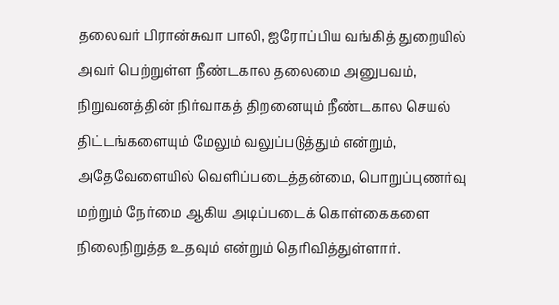தலைவர் பிரான்சுவா பாலி, ஐரோப்பிய வங்கித் துறையில் அவர் பெற்றுள்ள நீண்டகால தலைமை அனுபவம், நிறுவனத்தின் நிர்வாகத் திறனையும் நீண்டகால செயல் திட்டங்களையும் மேலும் வலுப்படுத்தும் என்றும், அதேவேளையில் வெளிப்படைத்தன்மை, பொறுப்புணர்வு மற்றும் நேர்மை ஆகிய அடிப்படைக் கொள்கைகளை நிலைநிறுத்த உதவும் என்றும் தெரிவித்துள்ளார்.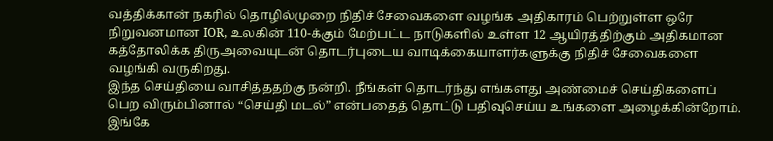வத்திக்கான் நகரில் தொழில்முறை நிதிச் சேவைகளை வழங்க அதிகாரம் பெற்றுள்ள ஒரே நிறுவனமான IOR, உலகின் 110-க்கும் மேற்பட்ட நாடுகளில் உள்ள 12 ஆயிரத்திற்கும் அதிகமான கத்தோலிக்க திருஅவையுடன் தொடர்புடைய வாடிக்கையாளர்களுக்கு நிதிச் சேவைகளை வழங்கி வருகிறது.
இந்த செய்தியை வாசித்ததற்கு நன்றி. நீங்கள் தொடர்ந்து எங்களது அண்மைச் செய்திகளைப் பெற விரும்பினால் “செய்தி மடல்” என்பதைத் தொட்டு பதிவுசெய்ய உங்களை அழைக்கின்றோம். இங்கே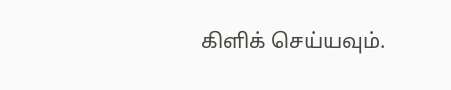கிளிக் செய்யவும்.